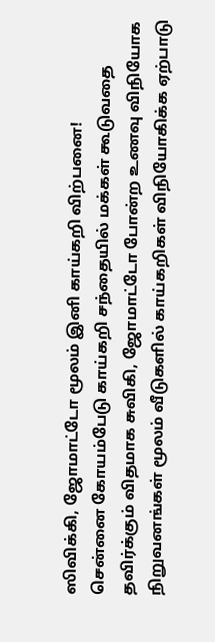ஸிவிக்கி, ஜோமாட்டோ மூலம் இனி காய்கறி விற்பனை!
சென்னை கோயம்பேடு காய்கறி சந்தையில் மக்கள் கூடுவதை தவிர்க்கும் விதமாக சுவிகி, ஜோமாட்டோ போன்ற உணவு விநியோக நிறுவனங்கள் மூலம் வீடுகளில் காய்கறிகள் விநியோகிக்க ஏற்பாடு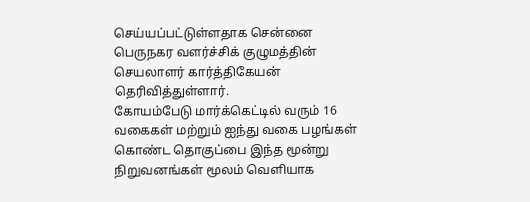செய்யப்பட்டுள்ளதாக சென்னை பெருநகர வளர்ச்சிக் குழுமத்தின் செயலாளர் கார்த்திகேயன் தெரிவித்துள்ளார்.
கோயம்பேடு மார்க்கெட்டில் வரும் 16 வகைகள் மற்றும் ஐந்து வகை பழங்கள் கொண்ட தொகுப்பை இந்த மூன்று நிறுவனங்கள் மூலம் வெளியாக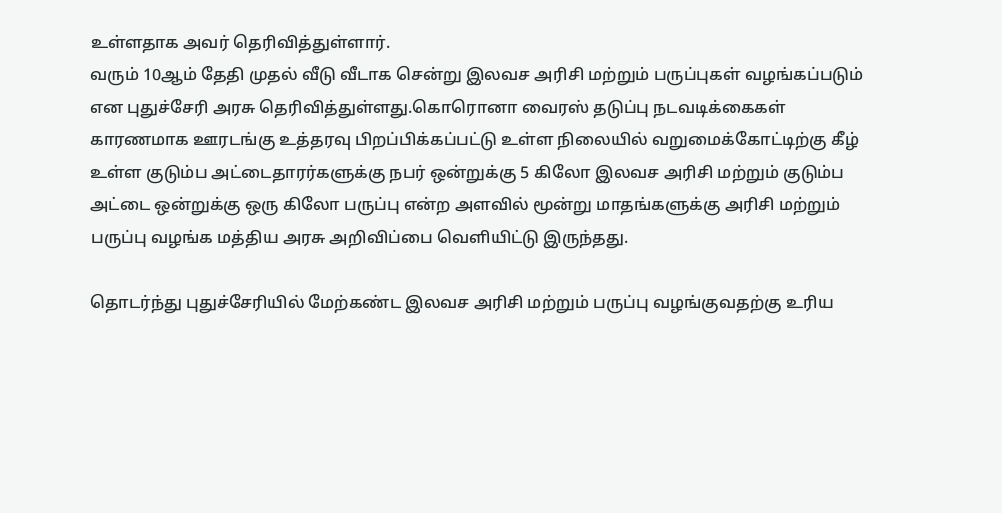உள்ளதாக அவர் தெரிவித்துள்ளார்.
வரும் 10ஆம் தேதி முதல் வீடு வீடாக சென்று இலவச அரிசி மற்றும் பருப்புகள் வழங்கப்படும் என புதுச்சேரி அரசு தெரிவித்துள்ளது.கொரொனா வைரஸ் தடுப்பு நடவடிக்கைகள் காரணமாக ஊரடங்கு உத்தரவு பிறப்பிக்கப்பட்டு உள்ள நிலையில் வறுமைக்கோட்டிற்கு கீழ் உள்ள குடும்ப அட்டைதாரர்களுக்கு நபர் ஒன்றுக்கு 5 கிலோ இலவச அரிசி மற்றும் குடும்ப அட்டை ஒன்றுக்கு ஒரு கிலோ பருப்பு என்ற அளவில் மூன்று மாதங்களுக்கு அரிசி மற்றும் பருப்பு வழங்க மத்திய அரசு அறிவிப்பை வெளியிட்டு இருந்தது.

தொடர்ந்து புதுச்சேரியில் மேற்கண்ட இலவச அரிசி மற்றும் பருப்பு வழங்குவதற்கு உரிய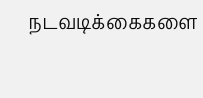நடவடிக்கைகளை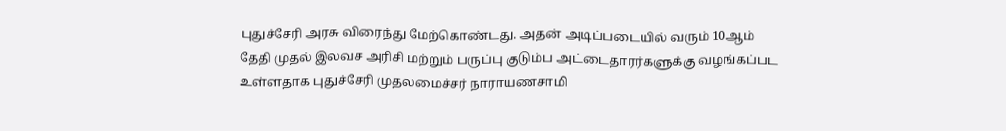புதுச்சேரி அரசு விரைந்து மேற்கொண்டது. அதன் அடிப்படையில் வரும் 10ஆம் தேதி முதல் இலவச அரிசி மற்றும் பருப்பு குடும்ப அட்டைதாரர்களுக்கு வழங்கப்பட உள்ளதாக புதுச்சேரி முதலமைச்சர் நாராயணசாமி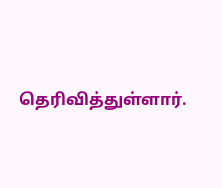தெரிவித்துள்ளார்.